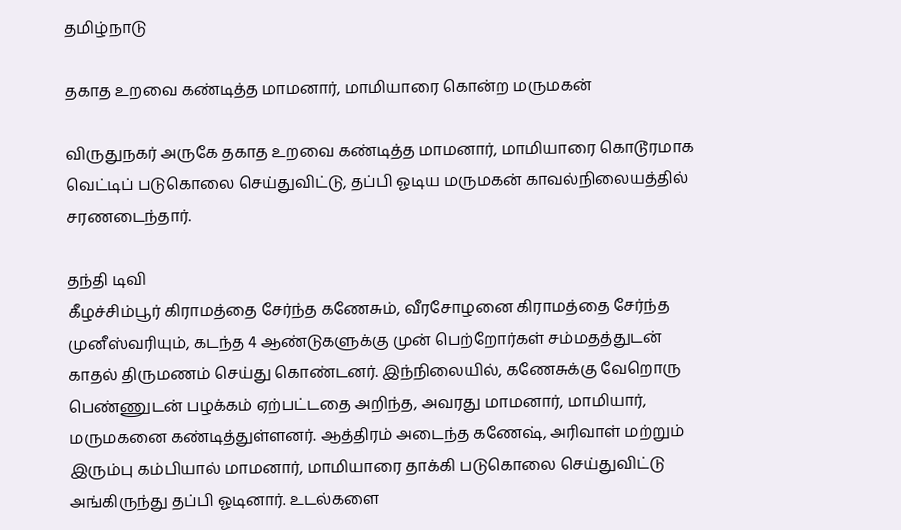தமிழ்நாடு

தகாத உறவை கண்டித்த மாமனார், மாமியாரை கொன்ற மருமகன்

விருதுநகர் அருகே தகாத உறவை கண்டித்த மாமனார், மாமியாரை கொடூரமாக வெட்டிப் படுகொலை செய்துவிட்டு, தப்பி ஓடிய மருமகன் காவல்நிலையத்தில் சரணடைந்தார்.

தந்தி டிவி
கீழச்சிம்பூர் கிராமத்தை சேர்ந்த கணேசும், வீரசோழனை கிராமத்தை சேர்ந்த முனீஸ்வரியும், கடந்த 4 ஆண்டுகளுக்கு முன் பெற்றோர்கள் சம்மதத்துடன் காதல் திருமணம் செய்து கொண்டனர். இந்நிலையில், கணேசுக்கு வேறொரு பெண்ணுடன் பழக்கம் ஏற்பட்டதை அறிந்த, அவரது மாமனார், மாமியார், மருமகனை கண்டித்துள்ளனர். ஆத்திரம் அடைந்த கணேஷ், அரிவாள் மற்றும் இரும்பு கம்பியால் மாமனார், மாமியாரை தாக்கி படுகொலை செய்துவிட்டு அங்கிருந்து தப்பி ஓடினார். உடல்களை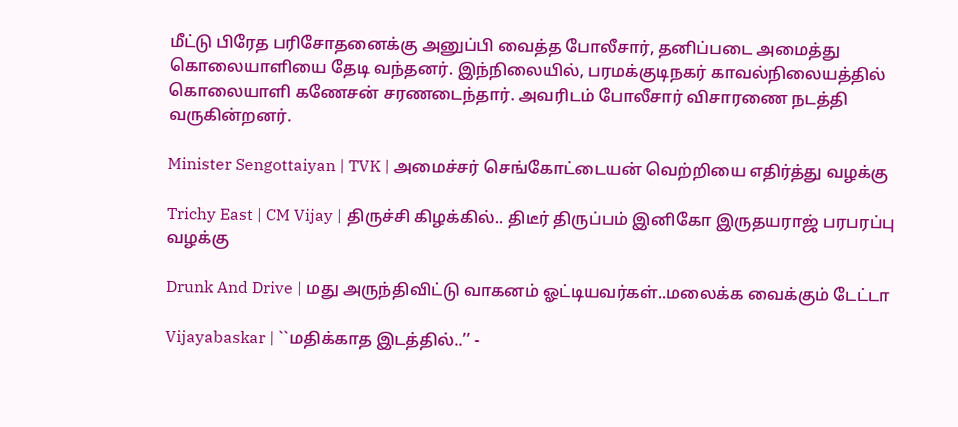மீட்டு பிரேத பரிசோதனைக்கு அனுப்பி வைத்த போலீசார், தனிப்படை அமைத்து கொலையாளியை தேடி வந்தனர். இந்நிலையில், பரமக்குடிநகர் காவல்நிலையத்தில் கொலையாளி கணேசன் சரணடைந்தார். அவரிடம் போலீசார் விசாரணை நடத்தி வருகின்றனர்.

Minister Sengottaiyan | TVK | அமைச்சர் செங்கோட்டையன் வெற்றியை எதிர்த்து வழக்கு

Trichy East | CM Vijay | திருச்சி கிழக்கில்.. திடீர் திருப்பம் இனிகோ இருதயராஜ் பரபரப்பு வழக்கு

Drunk And Drive | மது அருந்திவிட்டு வாகனம் ஓட்டியவர்கள்..மலைக்க வைக்கும் டேட்டா

Vijayabaskar | ``மதிக்காத இடத்தில்..’’ -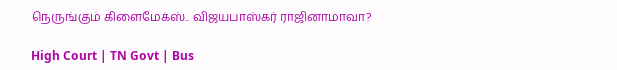நெருங்கும் கிளைமேக்ஸ்.. விஜயபாஸ்கர் ராஜினாமாவா?

High Court | TN Govt | Bus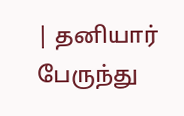| தனியார் பேருந்து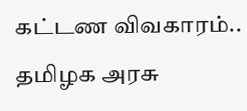கட்டண விவகாரம்.. தமிழக அரசு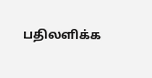பதிலளிக்க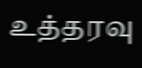உத்தரவு